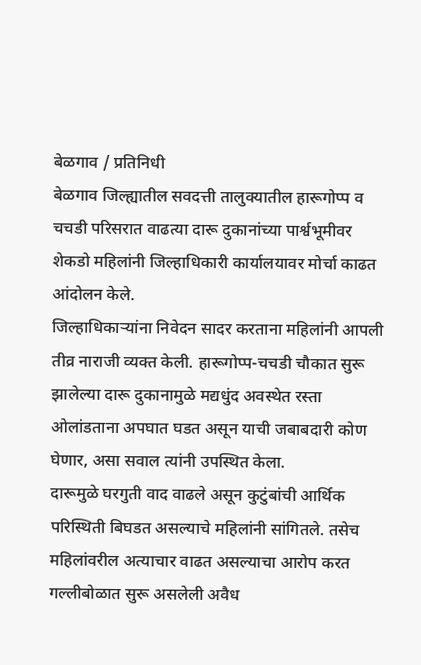बेळगाव / प्रतिनिधी
बेळगाव जिल्ह्यातील सवदत्ती तालुक्यातील हारूगोप्प व चचडी परिसरात वाढत्या दारू दुकानांच्या पार्श्वभूमीवर शेकडो महिलांनी जिल्हाधिकारी कार्यालयावर मोर्चा काढत आंदोलन केले.
जिल्हाधिकाऱ्यांना निवेदन सादर करताना महिलांनी आपली तीव्र नाराजी व्यक्त केली. हारूगोप्प-चचडी चौकात सुरू झालेल्या दारू दुकानामुळे मद्यधुंद अवस्थेत रस्ता ओलांडताना अपघात घडत असून याची जबाबदारी कोण घेणार, असा सवाल त्यांनी उपस्थित केला.
दारूमुळे घरगुती वाद वाढले असून कुटुंबांची आर्थिक परिस्थिती बिघडत असल्याचे महिलांनी सांगितले. तसेच महिलांवरील अत्याचार वाढत असल्याचा आरोप करत गल्लीबोळात सुरू असलेली अवैध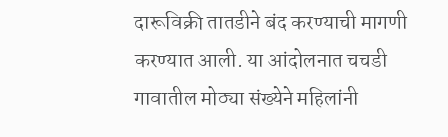दारूविक्री तातडीने बंद करण्याची मागणी करण्यात आली. या आंदोलनात चचडी गावातील मोठ्या संख्येने महिलांनी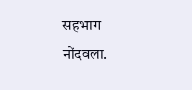सहभाग नोंदवला.